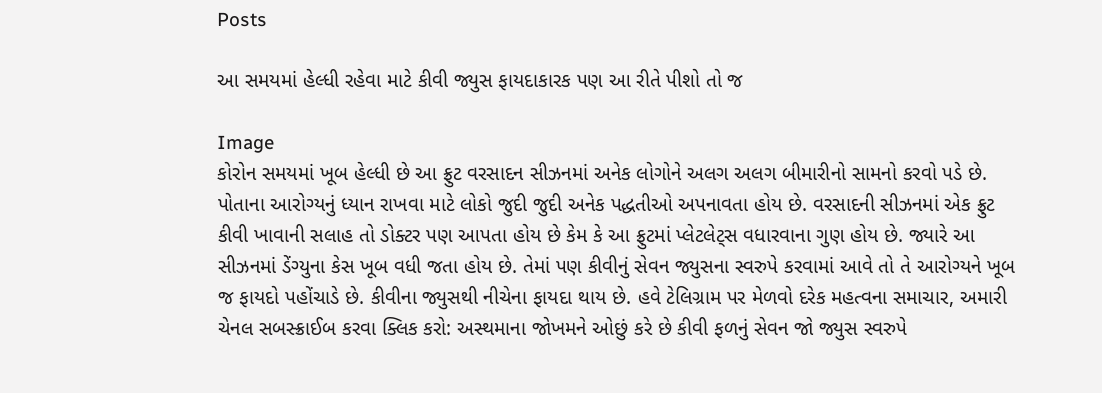Posts

આ સમયમાં હેલ્ધી રહેવા માટે કીવી જ્યુસ ફાયદાકારક પણ આ રીતે પીશો તો જ

Image
કોરોન સમયમાં ખૂબ હેલ્ધી છે આ ફ્રુટ વરસાદન સીઝનમાં અનેક લોગોને અલગ અલગ બીમારીનો સામનો કરવો પડે છે. પોતાના આરોગ્યનું ધ્યાન રાખવા માટે લોકો જુદી જુદી અનેક પદ્ધતીઓ અપનાવતા હોય છે. વરસાદની સીઝનમાં એક ફ્રુટ કીવી ખાવાની સલાહ તો ડોક્ટર પણ આપતા હોય છે કેમ કે આ ફ્રુટમાં પ્લેટલેટ્સ વધારવાના ગુણ હોય છે. જ્યારે આ સીઝનમાં ડેંગ્યુના કેસ ખૂબ વધી જતા હોય છે. તેમાં પણ કીવીનું સેવન જ્યુસના સ્વરુપે કરવામાં આવે તો તે આરોગ્યને ખૂબ જ ફાયદો પહોંચાડે છે. કીવીના જ્યુસથી નીચેના ફાયદા થાય છે. હવે ટેલિગ્રામ પર મેળવો દરેક મહત્વના સમાચાર, અમારી ચેનલ સબસ્ક્રાઈબ કરવા ક્લિક કરો: અસ્થમાના જોખમને ઓછું કરે છે કીવી ફળનું સેવન જો જ્યુસ સ્વરુપે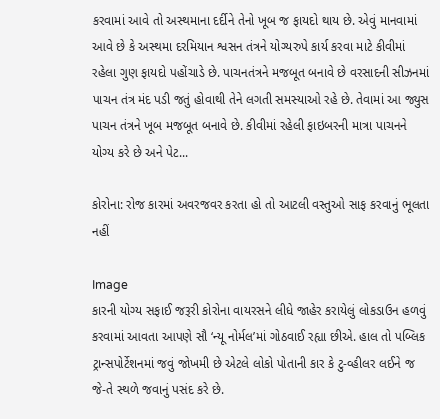કરવામાં આવે તો અસ્થમાના દર્દીને તેનો ખૂબ જ ફાયદો થાય છે. એવું માનવામાં આવે છે કે અસ્થમા દરમિયાન શ્વસન તંત્રને યોગ્યરુપે કાર્ય કરવા માટે કીવીમાં રહેલા ગુણ ફાયદો પહોંચાડે છે. પાચનતંત્રને મજબૂત બનાવે છે વરસાદની સીઝનમાં પાચન તંત્ર મંદ પડી જતું હોવાથી તેને લગતી સમસ્યાઓ રહે છે. તેવામાં આ જ્યુસ પાચન તંત્રને ખૂબ મજબૂત બનાવે છે. કીવીમાં રહેલી ફાઇબરની માત્રા પાચનને યોગ્ય કરે છે અને પેટ...

કોરોના: રોજ કારમાં અવરજવર કરતા હો તો આટલી વસ્તુઓ સાફ કરવાનું ભૂલતા નહીં

Image
કારની યોગ્ય સફાઈ જરૂરી કોરોના વાયરસને લીધે જાહેર કરાયેલું લોકડાઉન હળવું કરવામાં આવતા આપણે સૌ ‘ન્યૂ નોર્મલ’માં ગોઠવાઈ રહ્યા છીએ. હાલ તો પબ્લિક ટ્રાન્સપોર્ટેશનમાં જવું જોખમી છે એટલે લોકો પોતાની કાર કે ટુ-વ્હીલર લઈને જ જે-તે સ્થળે જવાનું પસંદ કરે છે.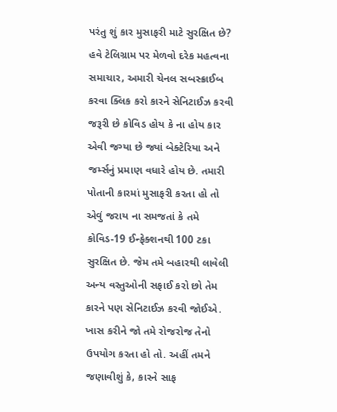પરંતુ શું કાર મુસાફરી માટે સુરક્ષિત છે? હવે ટેલિગ્રામ પર મેળવો દરેક મહત્વના સમાચાર, અમારી ચેનલ સબસ્ક્રાઈબ કરવા ક્લિક કરો કારને સેનિટાઈઝ કરવી જરૂરી છે કોવિડ હોય કે ના હોય કાર એવી જગ્યા છે જ્યાં બેક્ટેરિયા અને જર્મ્સનું પ્રમાણ વધારે હોય છે. તમારી પોતાની કારમાં મુસાફરી કરતા હો તો એવું જરાય ના સમજતાં કે તમે કોવિડ-19 ઈન્ફેક્શનથી 100 ટકા સુરક્ષિત છે. જેમ તમે બહારથી લાવેલી અન્ય વસ્તુઓની સફાઈ કરો છો તેમ કારને પણ સેનિટાઈઝ કરવી જોઈએ. ખાસ કરીને જો તમે રોજરોજ તેનો ઉપયોગ કરતા હો તો. અહીં તમને જણાવીશું કે, કારને સાફ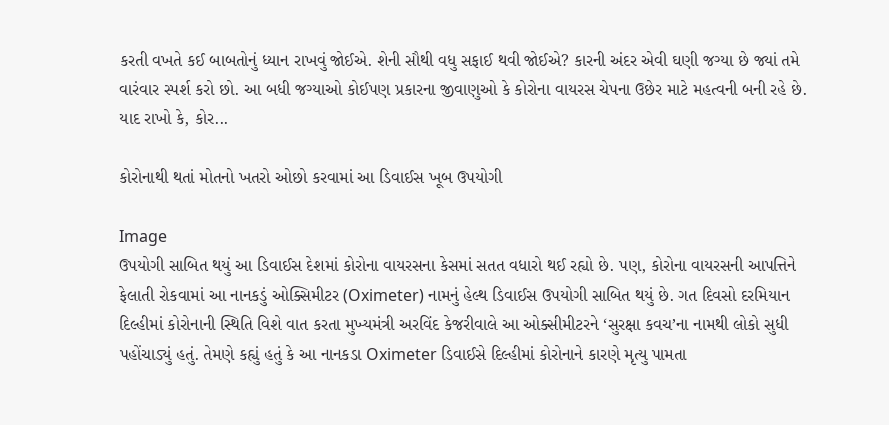કરતી વખતે કઈ બાબતોનું ધ્યાન રાખવું જોઈએ. શેની સૌથી વધુ સફાઈ થવી જોઈએ? કારની અંદર એવી ઘણી જગ્યા છે જ્યાં તમે વારંવાર સ્પર્શ કરો છો. આ બધી જગ્યાઓ કોઈપણ પ્રકારના જીવાણુઓ કે કોરોના વાયરસ ચેપના ઉછેર માટે મહત્વની બની રહે છે. યાદ રાખો કે, કોર...

કોરોનાથી થતાં મોતનો ખતરો ઓછો કરવામાં આ ડિવાઈસ ખૂબ ઉપયોગી

Image
ઉપયોગી સાબિત થયું આ ડિવાઈસ દેશમાં કોરોના વાયરસના કેસમાં સતત વધારો થઈ રહ્યો છે. પણ, કોરોના વાયરસની આપત્તિને ફેલાતી રોકવામાં આ નાનકડું ઓક્સિમીટર (Oximeter) નામનું હેલ્થ ડિવાઈસ ઉપયોગી સાબિત થયું છે. ગત દિવસો દરમિયાન દિલ્હીમાં કોરોનાની સ્થિતિ વિશે વાત કરતા મુખ્યમંત્રી અરવિંદ કેજરીવાલે આ ઓક્સીમીટરને ‘સુરક્ષા કવચ’ના નામથી લોકો સુધી પહોંચાડ્યું હતું. તેમણે કહ્યું હતું કે આ નાનકડા Oximeter ડિવાઈસે દિલ્હીમાં કોરોનાને કારણે મૃત્યુ પામતા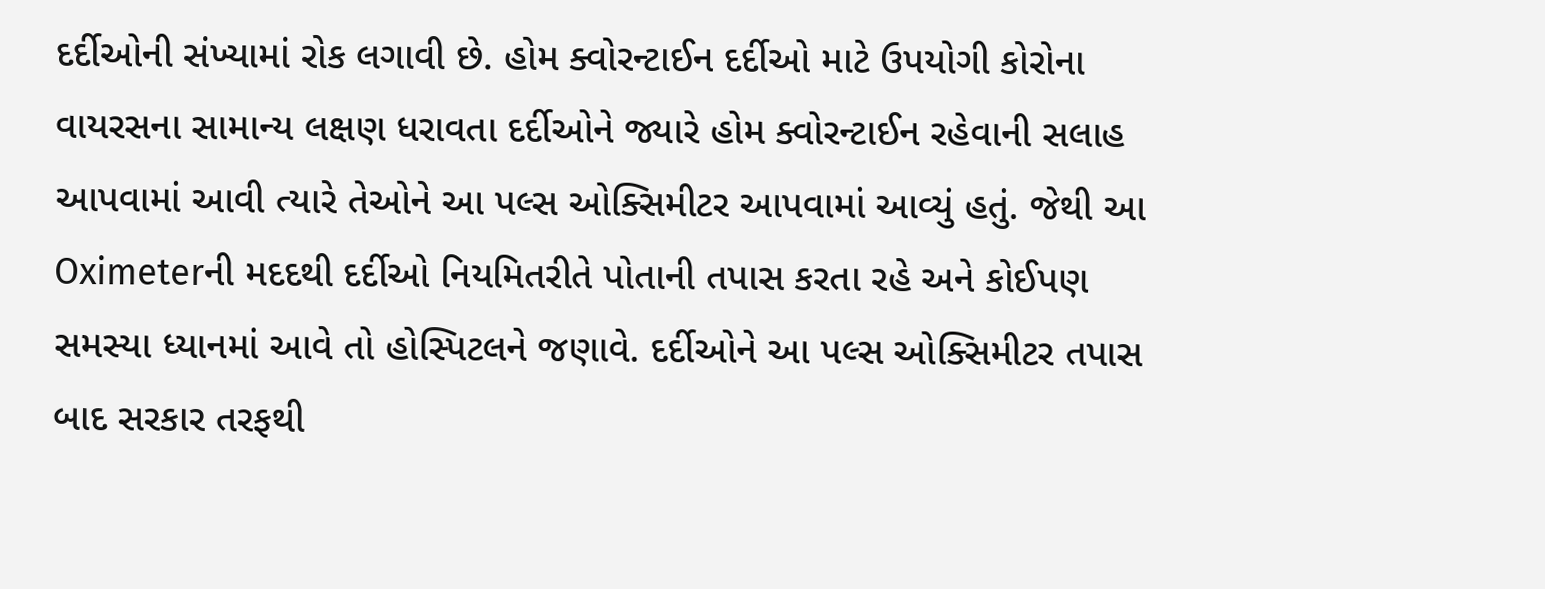દર્દીઓની સંખ્યામાં રોક લગાવી છે. હોમ ક્વોરન્ટાઈન દર્દીઓ માટે ઉપયોગી કોરોના વાયરસના સામાન્ય લક્ષણ ધરાવતા દર્દીઓને જ્યારે હોમ ક્વોરન્ટાઈન રહેવાની સલાહ આપવામાં આવી ત્યારે તેઓને આ પલ્સ ઓક્સિમીટર આપવામાં આવ્યું હતું. જેથી આ Oximeterની મદદથી દર્દીઓ નિયમિતરીતે પોતાની તપાસ કરતા રહે અને કોઈપણ સમસ્યા ધ્યાનમાં આવે તો હોસ્પિટલને જણાવે. દર્દીઓને આ પલ્સ ઓક્સિમીટર તપાસ બાદ સરકાર તરફથી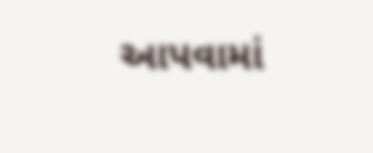આપવામાં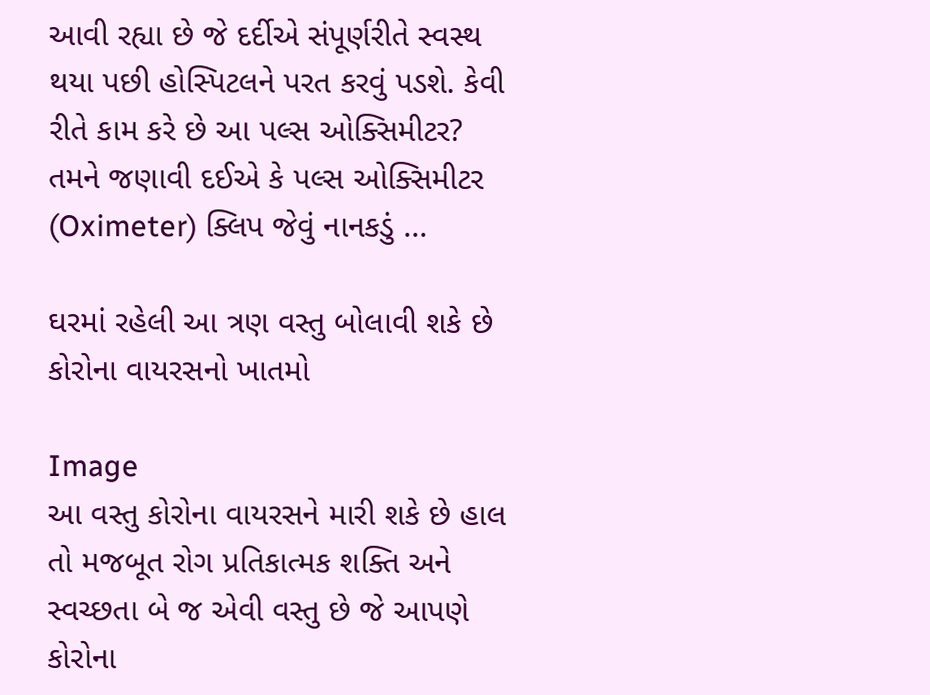આવી રહ્યા છે જે દર્દીએ સંપૂર્ણરીતે સ્વસ્થ થયા પછી હોસ્પિટલને પરત કરવું પડશે. કેવી રીતે કામ કરે છે આ પલ્સ ઓક્સિમીટર? તમને જણાવી દઈએ કે પલ્સ ઓક્સિમીટર (Oximeter) ક્લિપ જેવું નાનકડું ...

ઘરમાં રહેલી આ ત્રણ વસ્તુ બોલાવી શકે છે કોરોના વાયરસનો ખાતમો

Image
આ વસ્તુ કોરોના વાયરસને મારી શકે છે હાલ તો મજબૂત રોગ પ્રતિકાત્મક શક્તિ અને સ્વચ્છતા બે જ એવી વસ્તુ છે જે આપણે કોરોના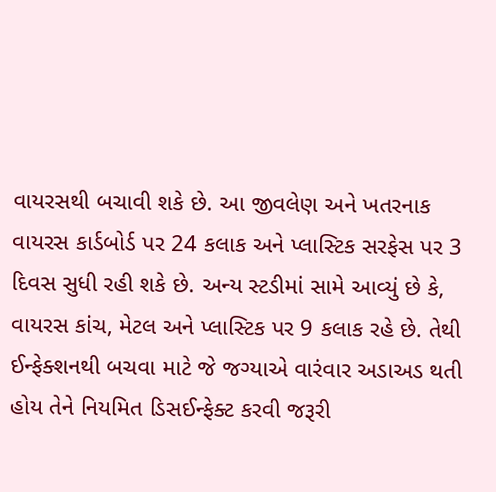વાયરસથી બચાવી શકે છે. આ જીવલેણ અને ખતરનાક વાયરસ કાર્ડબોર્ડ પર 24 કલાક અને પ્લાસ્ટિક સરફેસ પર 3 દિવસ સુધી રહી શકે છે. અન્ય સ્ટડીમાં સામે આવ્યું છે કે, વાયરસ કાંચ, મેટલ અને પ્લાસ્ટિક પર 9 કલાક રહે છે. તેથી ઈન્ફેક્શનથી બચવા માટે જે જગ્યાએ વારંવાર અડાઅડ થતી હોય તેને નિયમિત ડિસઈન્ફેક્ટ કરવી જરૂરી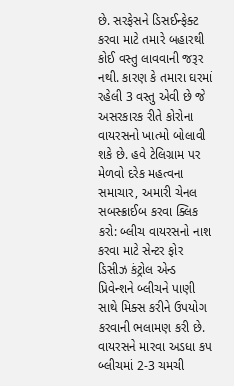છે. સરફેસને ડિસઈન્ફેક્ટ કરવા માટે તમારે બહારથી કોઈ વસ્તુ લાવવાની જરૂર નથી. કારણ કે તમારા ઘરમાં રહેલી 3 વસ્તુ એવી છે જે અસરકારક રીતે કોરોના વાયરસનો ખાત્મો બોલાવી શકે છે. હવે ટેલિગ્રામ પર મેળવો દરેક મહત્વના સમાચાર, અમારી ચેનલ સબસ્ક્રાઈબ કરવા ક્લિક કરો: બ્લીચ વાયરસનો નાશ કરવા માટે સેન્ટર ફોર ડિસીઝ કંટ્રોલ એન્ડ પ્રિવેન્શને બ્લીચને પાણી સાથે મિક્સ કરીને ઉપયોગ કરવાની ભલામણ કરી છે. વાયરસને મારવા અડધા કપ બ્લીચમાં 2-3 ચમચી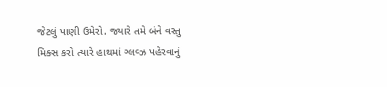જેટલું પાણી ઉમેરો. જ્યારે તમે બંને વસ્તુ મિક્સ કરો ત્યારે હાથમાં ગ્લવ્ઝ પહેરવાનું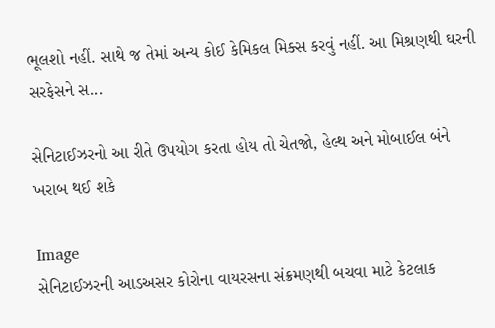ભૂલશો નહીં. સાથે જ તેમાં અન્ય કોઈ કેમિકલ મિક્સ કરવું નહીં. આ મિશ્રણથી ઘરની સરફેસને સ...

સેનિટાઈઝરનો આ રીતે ઉપયોગ કરતા હોય તો ચેતજો, હેલ્થ અને મોબાઈલ બંને ખરાબ થઈ શકે

Image
સેનિટાઈઝરની આડઅસર કોરોના વાયરસના સંક્રમણથી બચવા માટે કેટલાક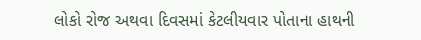લોકો રોજ અથવા દિવસમાં કેટલીયવાર પોતાના હાથની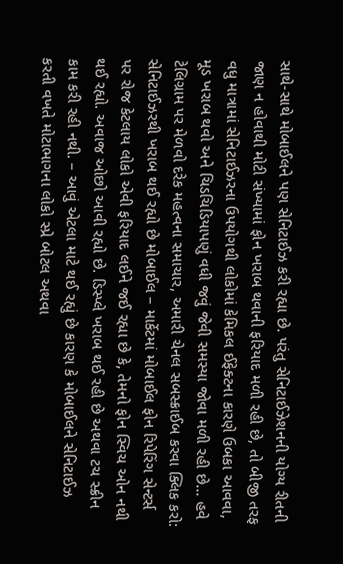સાથે-સાથે મોબાઈલને પણ સેનિટાઈઝ કરી રહ્યા છે. પરંતુ સેનિટાઈઝેશનની યોગ્ય રીતની જાણ ન હોવાથી મોટી સંખ્યામાં ફોન ખરાબ થવાની ફરિયાદ મળી રહી છે, તો બીજી તરફ વધુ માત્રામાં સેનિટાઈઝરના ઉપયોગથી લોકોમાં કેમિકલ ઈફેક્ટના કારણે ઉબકા આવવા, મૂડ ખરાબ થવો અને ચિડચિડિયાપણું વધી જવું જેવી સમસ્યા જોવા મળી રહી છે… હવે ટેલિગ્રામ પર મેળવો દરેક મહત્વના સમાચાર, અમારી ચેનલ સબસ્ક્રાઈબ કરવા ક્લિક કરો: સેનિટાઈઝરથી ખરાબ થઈ રહ્યો છે મોબાઈલ – માર્કેટમાં મોબાઈલ ફોન રિપેરિંગ સેન્ટર્સ પર રોજ કેટલાય લોકો એવી ફરિયાદ લઈને જઈ રહ્યા છે કે, તેમનો ફોન સ્વિચ ઓન નથી થઈ રહ્યો. અવાજ ઓછો આવી રહ્યો છે. ડિસ્પ્લે ખરાબ થઈ રહી છે અથવા ટચ સ્ક્રીન કામ કરી રહી નથી. – આવું એટલા માટે થઈ રહ્યું છે કારણ કે મોબાઈલને સેનિટાઈઝ કરતી વખતે મોટાભાગના લોકો સ્પ્રે બોટલ અથવા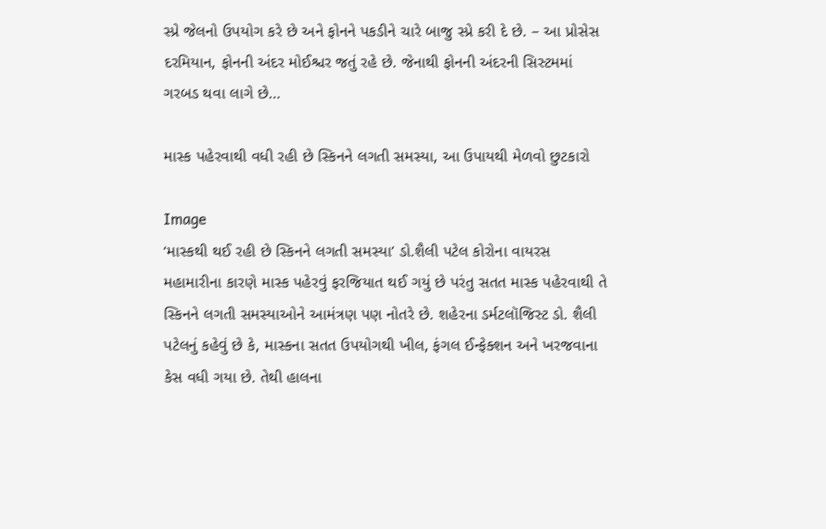સ્પ્રે જેલનો ઉપયોગ કરે છે અને ફોનને પકડીને ચારે બાજુ સ્પ્રે કરી દે છે. – આ પ્રોસેસ દરમિયાન, ફોનની અંદર મોઈશ્ચર જતું રહે છે. જેનાથી ફોનની અંદરની સિસ્ટમમાં ગરબડ થવા લાગે છે...

માસ્ક પહેરવાથી વધી રહી છે સ્કિનને લગતી સમસ્યા, આ ઉપાયથી મેળવો છુટકારો

Image
‘માસ્કથી થઈ રહી છે સ્કિનને લગતી સમસ્યા’ ડો.શૈલી પટેલ કોરોના વાયરસ મહામારીના કારણે માસ્ક પહેરવું ફરજિયાત થઈ ગયું છે પરંતુ સતત માસ્ક પહેરવાથી તે સ્કિનને લગતી સમસ્યાઓને આમંત્રણ પણ નોતરે છે. શહેરના ડર્મટલૉજિસ્ટ ડો. શૈલી પટેલનું કહેવું છે કે, માસ્કના સતત ઉપયોગથી ખીલ, ફંગલ ઈન્ફેક્શન અને ખરજવાના કેસ વધી ગયા છે. તેથી હાલના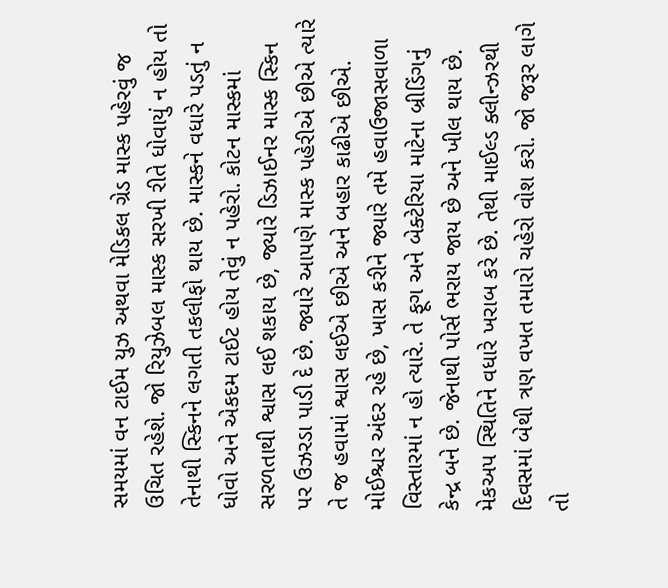સમયમાં વન ટાઈમ યુઝ અથવા મેડિકલ ગ્રેડ માસ્ક પહેરવું જ ઉચિત રહેશે. જો રિયુઝેબલ માસ્ક સરખી રીતે ધોવાયું ન હોય તો તેનાથી સ્કિનને લગતી તકલીફો થાય છે. માસ્કને વધારે પડતું ન ધોવો અને એકદમ ટાઈટ હોય તેવું ન પહેરો. કોટન માસ્કમાં સરળતાથી શ્વાસ લઈ શકાય છે, જ્યારે ડિઝાઈનર માસ્ક સ્કિન પર ઉઝરડા પાડી દે છે. જ્યારે આપણે માસ્ક પહેરીએ છીએ ત્યારે તે જ હવામાં શ્વાસ લઈએ છીએ અને બહાર કાઢીએ છીએ. મોઈશ્ચર અંદર રહે છે, ખાસ કરીને જ્યારે તમે હવાઉજાસવાળા વિસ્તારમાં ન હો ત્યારે. તે ફૂગ અને બેક્ટેરિયા માટેના બ્રીડિંગનું કેન્દ્ર બને છે. જેનાથી પોર્સ ભરાય જાય છે અને ખીલ થાય છે. મેકઅપ સ્થિતિને વધારે ખરાબ કરે છે. તેથી માઈલ્ડ ક્લીન્ઝરથી દિવસમાં બેથી ત્રણ વખત તમારો ચહેરો વોશ કરો. જો જરૂર લાગે તો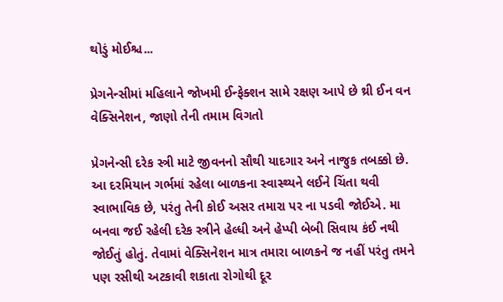થોડું મોઈશ્ચ...

પ્રેગનેન્સીમાં મહિલાને જોખમી ઈન્ફેક્શન સામે રક્ષણ આપે છે થ્રી ઈન વન વેક્સિનેશન, જાણો તેની તમામ વિગતો

પ્રેગનેન્સી દરેક સ્ત્રી માટે જીવનનો સૌથી યાદગાર અને નાજુક તબક્કો છે. આ દરમિયાન ગર્ભમાં રહેલા બાળકના સ્વાસ્થ્યને લઈને ચિંતા થવી સ્વાભાવિક છે, પરંતુ તેની કોઈ અસર તમારા પર ના પડવી જોઈએ. મા બનવા જઈ રહેલી દરેક સ્ત્રીને હેલ્ધી અને હેપ્પી બેબી સિવાય કંઈ નથી જોઈતું હોતું. તેવામાં વેક્સિનેશન માત્ર તમારા બાળકને જ નહીં પરંતુ તમને પણ રસીથી અટકાવી શકાતા રોગોથી દૂર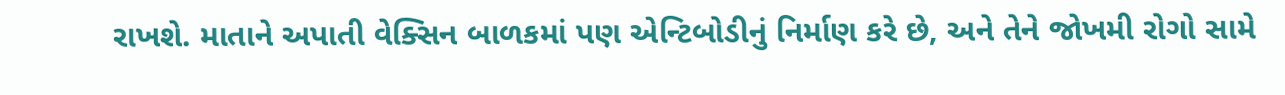રાખશે. માતાને અપાતી વેક્સિન બાળકમાં પણ એન્ટિબોડીનું નિર્માણ કરે છે, અને તેને જોખમી રોગો સામે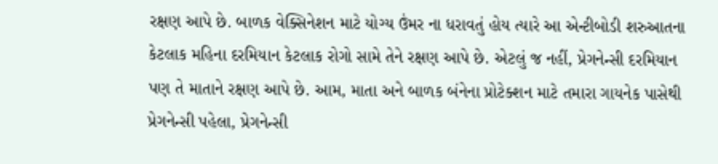રક્ષણ આપે છે. બાળક વેક્સિનેશન માટે યોગ્ય ઉંમર ના ધરાવતું હોય ત્યારે આ એન્ટીબોડી શરુઆતના કેટલાક મહિના દરમિયાન કેટલાક રોગો સામે તેને રક્ષણ આપે છે. એટલું જ નહીં, પ્રેગનેન્સી દરમિયાન પણ તે માતાને રક્ષણ આપે છે. આમ, માતા અને બાળક બંનેના પ્રોટેક્શન માટે તમારા ગાયનેક પાસેથી પ્રેગનેન્સી પહેલા, પ્રેગનેન્સી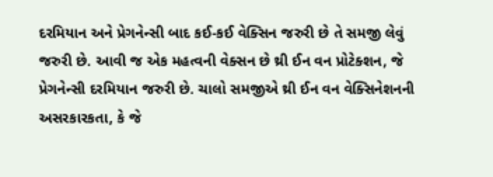દરમિયાન અને પ્રેગનેન્સી બાદ કઈ-કઈ વેક્સિન જરુરી છે તે સમજી લેવું જરુરી છે. આવી જ એક મહત્વની વેક્સન છે થ્રી ઈન વન પ્રોટેક્શન, જે પ્રેગનેન્સી દરમિયાન જરુરી છે. ચાલો સમજીએ થ્રી ઈન વન વેક્સિનેશનની અસરકારકતા, કે જે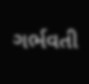ગર્ભવતી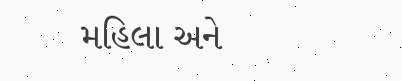મહિલા અને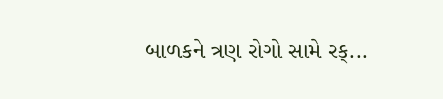બાળકને ત્રણ રોગો સામે રક્...